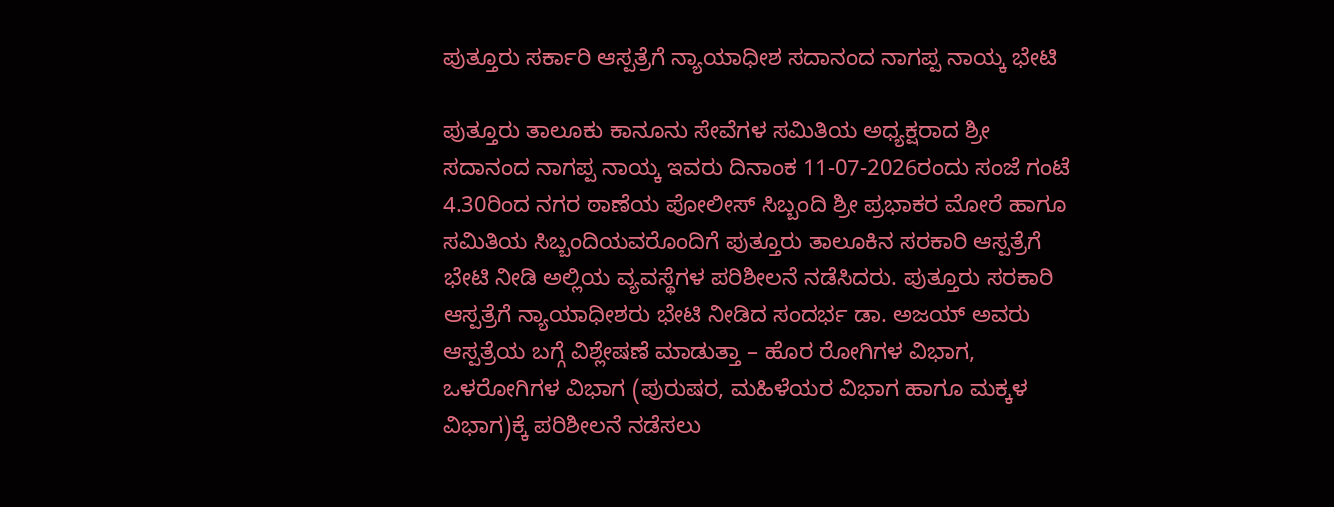ಪುತ್ತೂರು ಸರ್ಕಾರಿ ಆಸ್ಪತ್ರೆಗೆ ನ್ಯಾಯಾಧೀಶ ಸದಾನಂದ ನಾಗಪ್ಪ ನಾಯ್ಕ ಭೇಟಿ

ಪುತ್ತೂರು ತಾಲೂಕು ಕಾನೂನು ಸೇವೆಗಳ ಸಮಿತಿಯ ಅಧ್ಯಕ್ಷರಾದ ಶ್ರೀ ಸದಾನಂದ ನಾಗಪ್ಪ ನಾಯ್ಕ ಇವರು ದಿನಾಂಕ 11-07-2026ರಂದು ಸಂಜೆ ಗಂಟೆ 4.30ರಿಂದ ನಗರ ಠಾಣೆಯ ಪೋಲೀಸ್‍ ಸಿಬ್ಬಂದಿ ಶ್ರೀ ಪ್ರಭಾಕರ ಮೋರೆ ಹಾಗೂ ಸಮಿತಿಯ ಸಿಬ್ಬಂದಿಯವರೊಂದಿಗೆ ಪುತ್ತೂರು ತಾಲೂಕಿನ ಸರಕಾರಿ ಆಸ್ಪತ್ರೆಗೆ ಭೇಟಿ ನೀಡಿ ಅಲ್ಲಿಯ ವ್ಯವಸ್ಥೆಗಳ ಪರಿಶೀಲನೆ ನಡೆಸಿದರು. ಪುತ್ತೂರು ಸರಕಾರಿ ಆಸ್ಪತ್ರೆಗೆ ನ್ಯಾಯಾಧೀಶರು ಭೇಟಿ ನೀಡಿದ ಸಂದರ್ಭ ಡಾ. ಅಜಯ್‍ ಅವರು ಆಸ್ಪತ್ರೆಯ ಬಗ್ಗೆ ವಿಶ್ಲೇಷಣೆ ಮಾಡುತ್ತಾ – ಹೊರ ರೋಗಿಗಳ ವಿಭಾಗ, ಒಳರೋಗಿಗಳ ವಿಭಾಗ (ಪುರುಷರ, ಮಹಿಳೆಯರ ವಿಭಾಗ ಹಾಗೂ ಮಕ್ಕಳ ವಿಭಾಗ)ಕ್ಕೆ ಪರಿಶೀಲನೆ ನಡೆಸಲು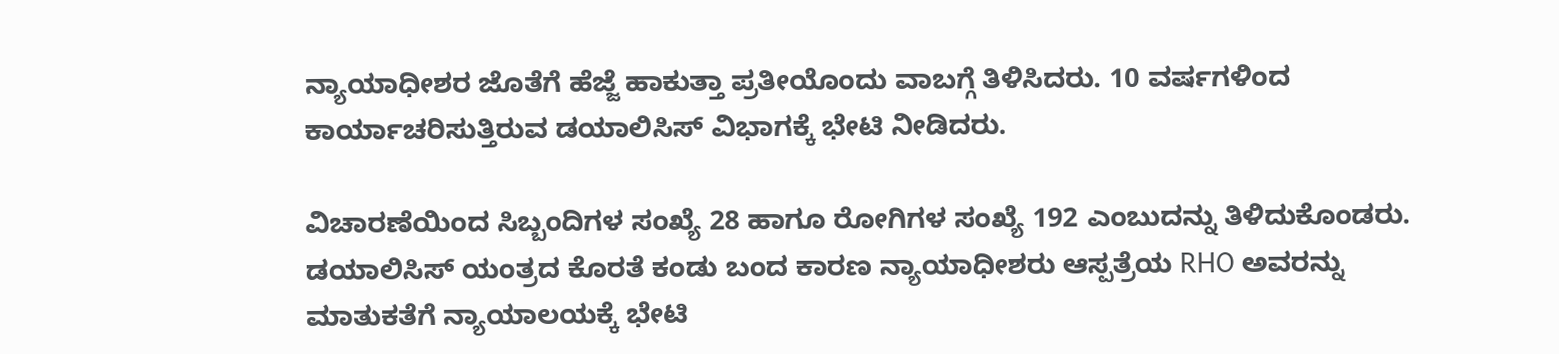ನ್ಯಾಯಾಧೀಶರ ಜೊತೆಗೆ ಹೆಜ್ಜೆ ಹಾಕುತ್ತಾ ಪ್ರತೀಯೊಂದು ವಾಬಗ್ಗೆ ತಿಳಿಸಿದರು. 10 ವರ್ಷಗಳಿಂದ ಕಾರ್ಯಾಚರಿಸುತ್ತಿರುವ ಡಯಾಲಿಸಿಸ್‍ ವಿಭಾಗಕ್ಕೆ ಭೇಟಿ ನೀಡಿದರು.

ವಿಚಾರಣೆಯಿಂದ ಸಿಬ್ಬಂದಿಗಳ ಸಂಖ್ಯೆ 28 ಹಾಗೂ ರೋಗಿಗಳ ಸಂಖ್ಯೆ 192 ಎಂಬುದನ್ನು ತಿಳಿದುಕೊಂಡರು. ಡಯಾಲಿಸಿಸ್‍ ಯಂತ್ರದ ಕೊರತೆ ಕಂಡು ಬಂದ ಕಾರಣ ನ್ಯಾಯಾಧೀಶರು ಆಸ್ಪತ್ರೆಯ RHO ಅವರನ್ನು ಮಾತುಕತೆಗೆ ನ್ಯಾಯಾಲಯಕ್ಕೆ ಭೇಟಿ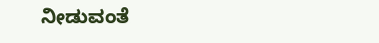ನೀಡುವಂತೆ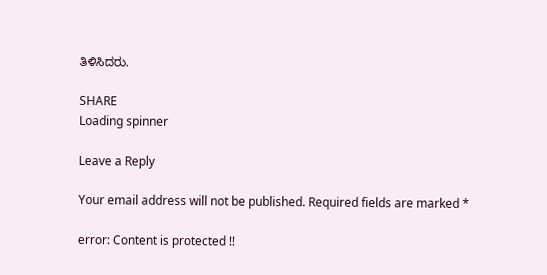ತಿಳಿಸಿದರು.

SHARE
Loading spinner

Leave a Reply

Your email address will not be published. Required fields are marked *

error: Content is protected !!